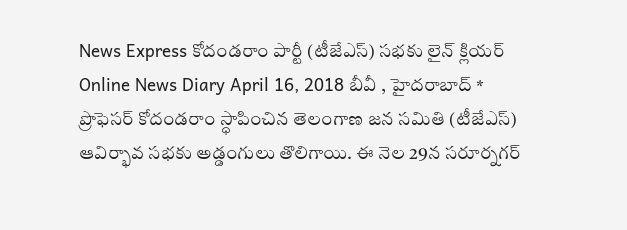News Express కోదండరాం పార్టీ (టీజేఎస్) సభకు లైన్ క్లియర్ Online News Diary April 16, 2018 బీవీ , హైదరాబాద్ * ప్రొఫెసర్ కోదండరాం స్ధాపించిన తెలంగాణ జన సమితి (టీజేఎస్) ఆవిర్భావ సభకు అడ్డంగులు తొలిగాయి. ఈ నెల 29న సరూర్నగర్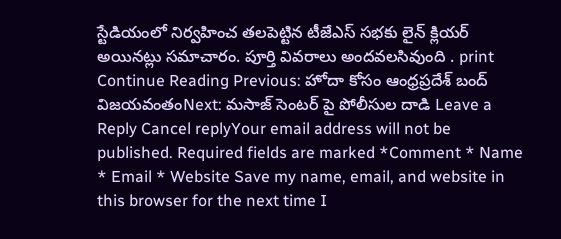స్టేడియంలో నిర్వహించ తలపెట్టిన టీజేఎస్ సభకు లైన్ క్లియర్ అయినట్లు సమాచారం. పూర్తి వివరాలు అందవలసివుంది . print Continue Reading Previous: హోదా కోసం ఆంధ్రప్రదేశ్ బంద్ విజయవంతంNext: మసాజ్ సెంటర్ పై పోలీసుల దాడి Leave a Reply Cancel replyYour email address will not be published. Required fields are marked *Comment * Name * Email * Website Save my name, email, and website in this browser for the next time I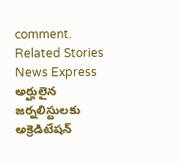comment. Related Stories News Express అర్హులైన జర్నలిస్టులకు అక్రెడిటేషన్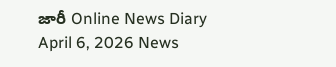జారీ Online News Diary April 6, 2026 News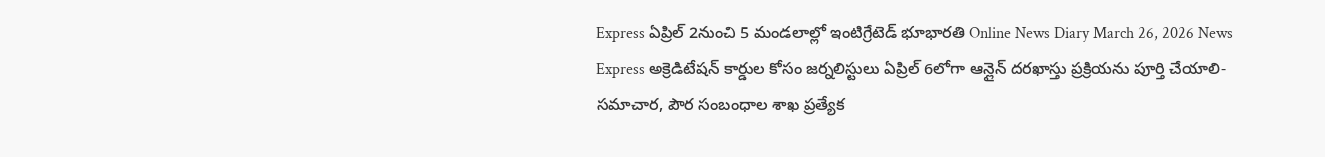Express ఏప్రిల్ 2నుంచి 5 మండలాల్లో ఇంటిగ్రేటెడ్ భూభారతి Online News Diary March 26, 2026 News Express అక్రెడిటేషన్ కార్డుల కోసం జర్నలిస్టులు ఏప్రిల్ 6లోగా ఆన్లైన్ దరఖాస్తు ప్రక్రియను పూర్తి చేయాలి- సమాచార, పౌర సంబంధాల శాఖ ప్రత్యేక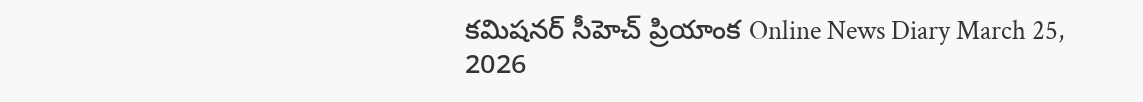కమిషనర్ సీహెచ్ ప్రియాంక Online News Diary March 25, 2026